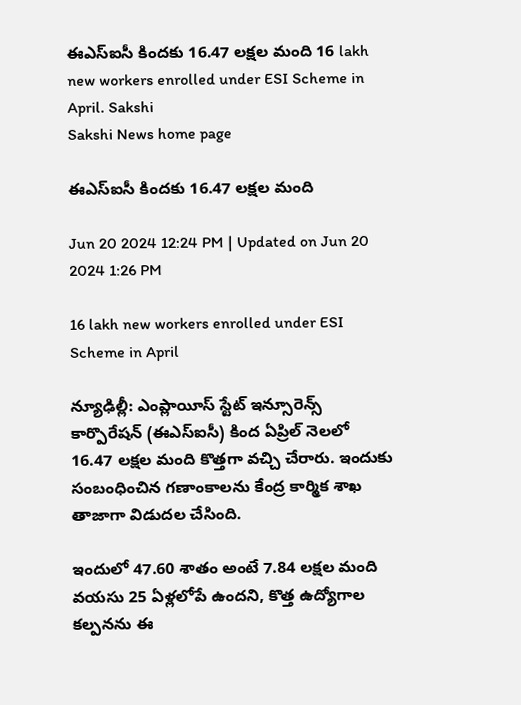ఈఎస్‌ఐసీ కిందకు 16.47 లక్షల మంది 16 lakh new workers enrolled under ESI Scheme in April. Sakshi
Sakshi News home page

ఈఎస్‌ఐసీ కిందకు 16.47 లక్షల మంది

Jun 20 2024 12:24 PM | Updated on Jun 20 2024 1:26 PM

16 lakh new workers enrolled under ESI Scheme in April

న్యూఢిల్లీ: ఎంప్లాయీస్‌ స్టేట్‌ ఇన్సూరెన్స్‌ కార్పొరేషన్‌ (ఈఎస్‌ఐసీ) కింద ఏప్రిల్‌ నెలలో 16.47 లక్షల మంది కొత్తగా వచ్చి చేరారు. ఇందుకు సంబంధించిన గణాంకాలను కేంద్ర కార్మిక శాఖ తాజాగా విడుదల చేసింది.

ఇందులో 47.60 శాతం అంటే 7.84 లక్షల మంది వయసు 25 ఏళ్లలోపే ఉందని, కొత్త ఉద్యోగాల కల్పనను ఈ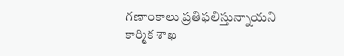గణాంకాలు ప్రతిఫలిస్తున్నాయని కార్మిక శాఖ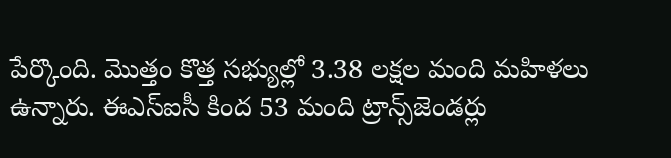పేర్కొంది. మొత్తం కొత్త సభ్యుల్లో 3.38 లక్షల మంది మహిళలు ఉన్నారు. ఈఎస్‌ఐసీ కింద 53 మంది ట్రాన్స్‌జెండర్లు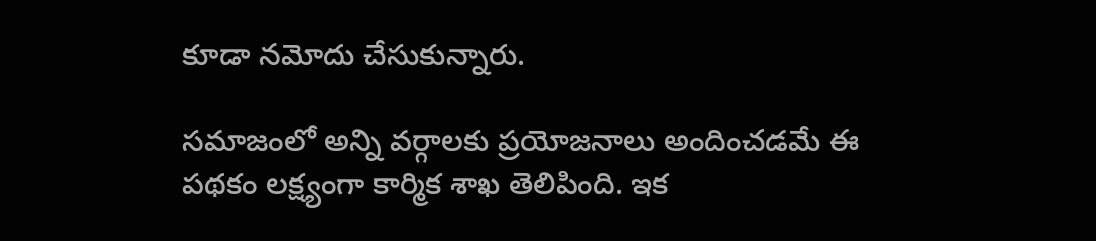కూడా నమోదు చేసుకున్నారు.

సమాజంలో అన్ని వర్గాలకు ప్రయోజనాలు అందించడమే ఈ పథకం లక్ష్యంగా కార్మిక శాఖ తెలిపింది. ఇక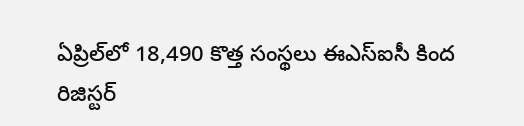ఏప్రిల్‌లో 18,490 కొత్త సంస్థలు ఈఎస్‌ఐసీ కింద రిజిస్టర్‌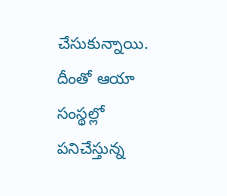చేసుకున్నాయి. దీంతో ఆయా సంస్థల్లో పనిచేస్తున్న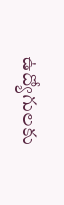ఉద్యోగులకు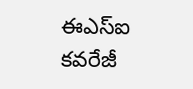ఈఎస్‌ఐ కవరేజీ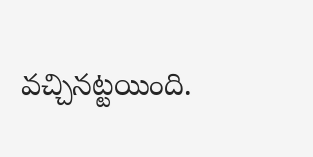వచ్చినట్టయింది.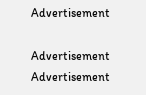Advertisement

Advertisement
Advertisement